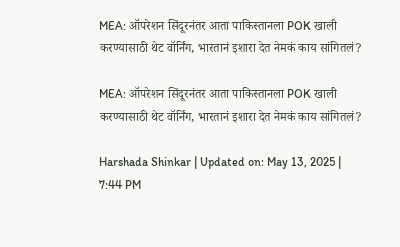MEA: ऑपरेशन सिंदूरनंतर आता पाकिस्तानला POK खाली करण्यासाठी थेट वॉर्निंग, भारतानं इशारा देत नेमकं काय सांगितलं?

MEA: ऑपरेशन सिंदूरनंतर आता पाकिस्तानला POK खाली करण्यासाठी थेट वॉर्निंग, भारतानं इशारा देत नेमकं काय सांगितलं?

Harshada Shinkar | Updated on: May 13, 2025 | 7:44 PM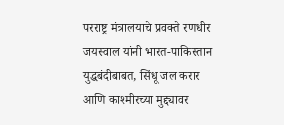परराष्ट्र मंत्रालयाचे प्रवक्ते रणधीर जयस्वाल यांनी भारत-पाकिस्तान युद्धबंदीबाबत, सिंधू जल करार आणि काश्मीरच्या मुद्द्यावर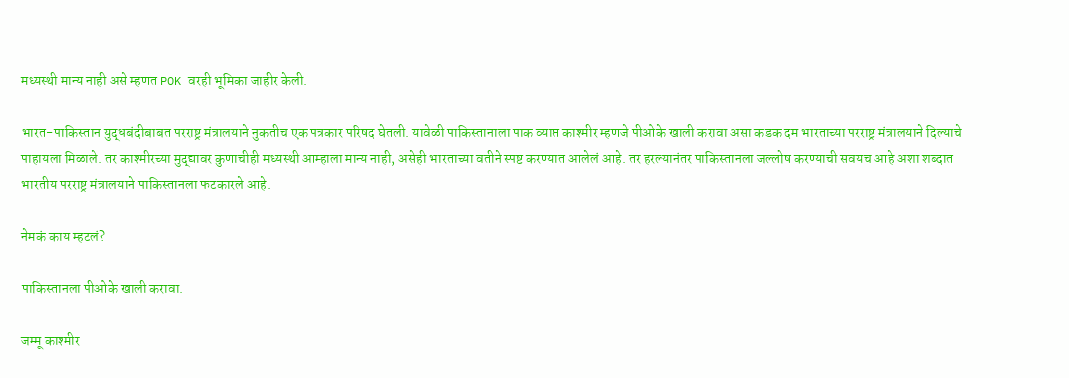मध्यस्थी मान्य नाही असे म्हणत POK वरही भूमिका जाहीर केली.

भारत-पाकिस्तान युद्धबंदीबाबत परराष्ट्र मंत्रालयाने नुकतीच एक पत्रकार परिषद घेतली. यावेळी पाकिस्तानाला पाक व्याप्त काश्मीर म्हणजे पीओके खाली करावा असा कडक दम भारताच्या परराष्ट्र मंत्रालयाने दिल्याचे पाहायला मिळाले. तर काश्मीरच्या मुद्द्यावर कुणाचीही मध्यस्थी आम्हाला मान्य नाही, असेही भारताच्या वतीने स्पष्ट करण्यात आलेलं आहे. तर हरल्यानंतर पाकिस्तानला जल्लोष करण्याची सवयच आहे अशा शब्दात भारतीय परराष्ट्र मंत्रालयाने पाकिस्तानला फटकारले आहे.

नेमकं काय म्हटलं?

पाकिस्तानला पीओके खाली करावा.

जम्मू काश्मीर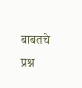बाबतचे प्रश्न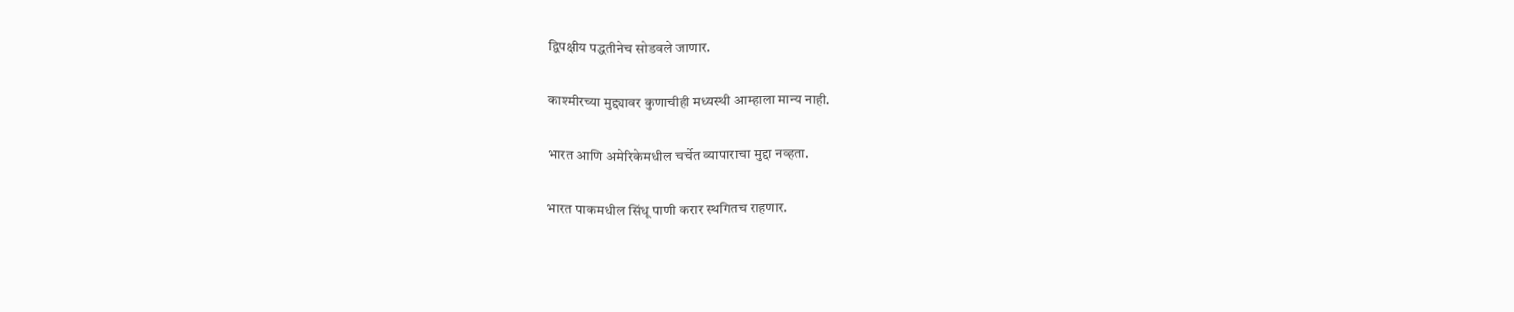द्विपक्षीय पद्धतीनेच सोडवले जाणार.

काश्मीरच्या मुद्द्यावर कुणाचीही मध्यस्थी आम्हाला मान्य नाही.

भारत आणि अमेरिकेमधील चर्चेत व्यापाराचा मुद्दा नव्हता.

भारत पाकमधील सिंधू पाणी करार स्थगितच राहणार.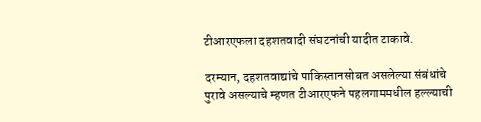टीआरएफला दहशतवादी संघटनांची यादीत टाकावे.

दरम्यान, दहशतवाद्यांचे पाकिस्तानसोबत असलेल्या संबंधांचे पुरावे असल्याचे म्हणत टीआरएफने पहलगाममधील हल्ल्याची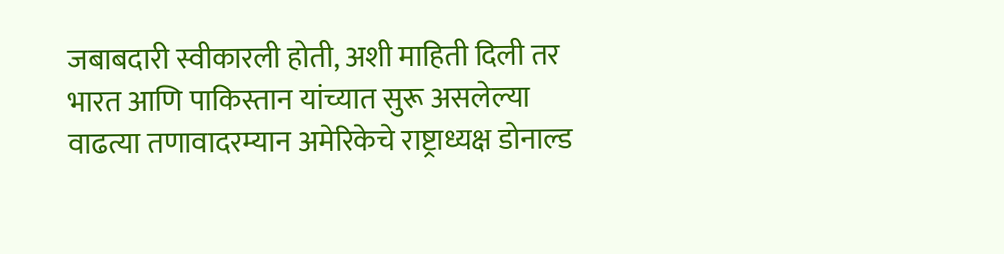जबाबदारी स्वीकारली होती, अशी माहिती दिली तर भारत आणि पाकिस्तान यांच्यात सुरू असलेल्या वाढत्या तणावादरम्यान अमेरिकेचे राष्ट्राध्यक्ष डोनाल्ड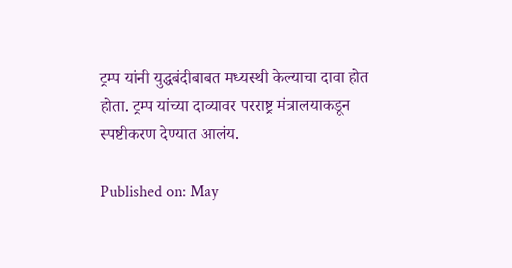ट्रम्प यांनी युद्धबंदीबाबत मध्यस्थी केल्याचा दावा होत होता. ट्रम्प यांच्या दाव्यावर परराष्ट्र मंत्रालयाकडून स्पष्टीकरण देण्यात आलंय.

Published on: May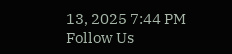13, 2025 7:44 PM
Follow Us